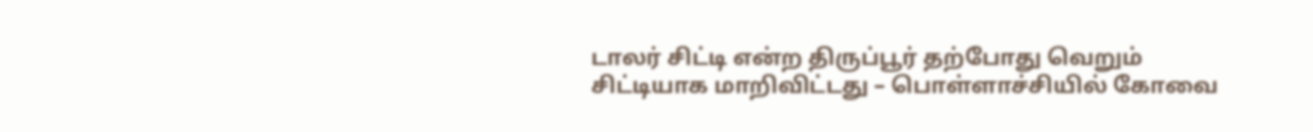டாலர் சிட்டி என்ற திருப்பூர் தற்போது வெறும் சிட்டியாக மாறிவிட்டது – பொள்ளாச்சியில் கோவை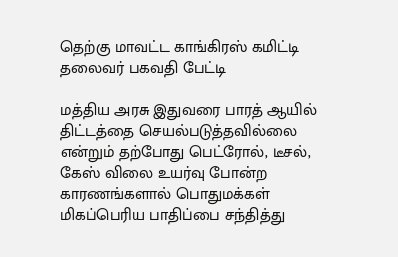தெற்கு மாவட்ட காங்கிரஸ் கமிட்டி தலைவர் பகவதி பேட்டி

மத்திய அரசு இதுவரை பாரத் ஆயில் திட்டத்தை செயல்படுத்தவில்லை என்றும் தற்போது பெட்ரோல், டீசல், கேஸ் விலை உயர்வு போன்ற காரணங்களால் பொதுமக்கள் மிகப்பெரிய பாதிப்பை சந்தித்து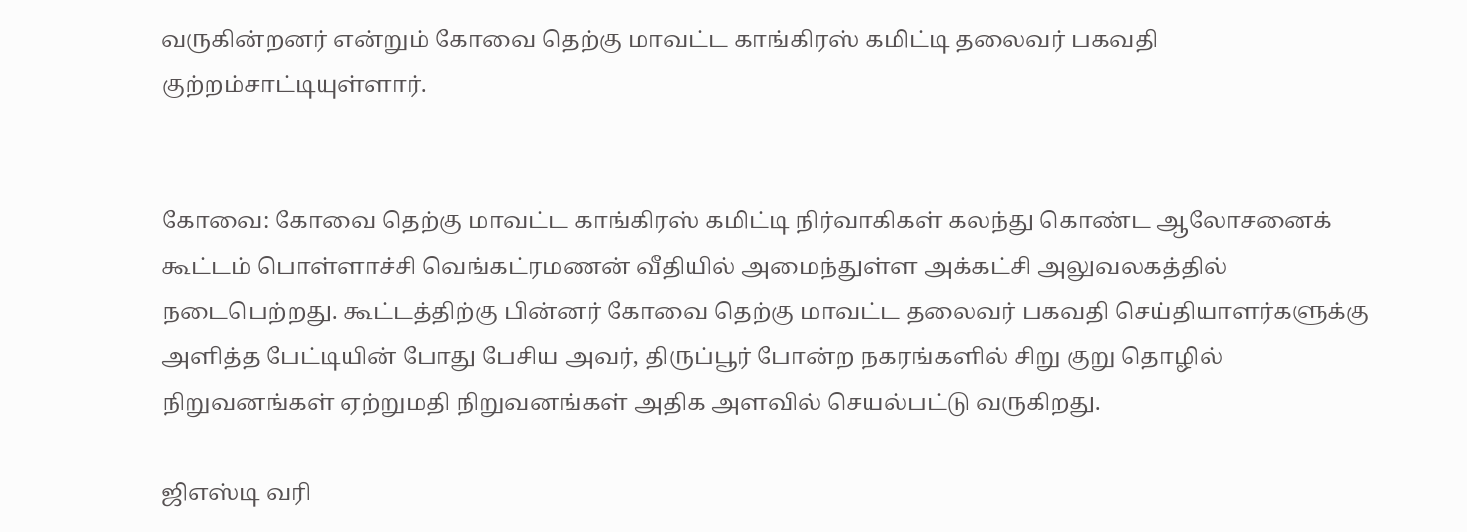வருகின்றனர் என்றும் கோவை தெற்கு மாவட்ட காங்கிரஸ் கமிட்டி தலைவர் பகவதி குற்றம்சாட்டியுள்ளார்.


கோவை: கோவை தெற்கு மாவட்ட காங்கிரஸ் கமிட்டி நிர்வாகிகள் கலந்து கொண்ட ஆலோசனைக் கூட்டம் பொள்ளாச்சி வெங்கட்ரமணன் வீதியில் அமைந்துள்ள அக்கட்சி அலுவலகத்தில் நடைபெற்றது. கூட்டத்திற்கு பின்னர் கோவை தெற்கு மாவட்ட தலைவர் பகவதி செய்தியாளர்களுக்கு அளித்த பேட்டியின் போது பேசிய அவர், திருப்பூர் போன்ற நகரங்களில் சிறு குறு தொழில் நிறுவனங்கள் ஏற்றுமதி நிறுவனங்கள் அதிக அளவில் செயல்பட்டு வருகிறது.

ஜிஎஸ்டி வரி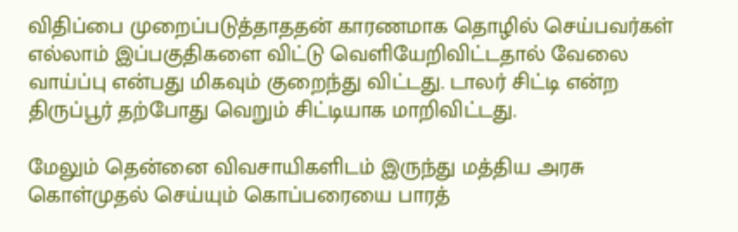விதிப்பை முறைப்படுத்தாததன் காரணமாக தொழில் செய்பவர்கள் எல்லாம் இப்பகுதிகளை விட்டு வெளியேறிவிட்டதால் வேலை வாய்ப்பு என்பது மிகவும் குறைந்து விட்டது. டாலர் சிட்டி என்ற திருப்பூர் தற்போது வெறும் சிட்டியாக மாறிவிட்டது.

மேலும் தென்னை விவசாயிகளிடம் இருந்து மத்திய அரசு கொள்முதல் செய்யும் கொப்பரையை பாரத்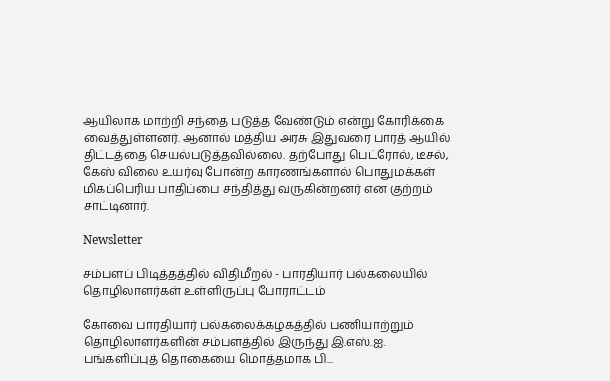ஆயிலாக மாற்றி சந்தை படுத்த வேண்டும் என்று கோரிக்கை வைத்துள்ளனர். ஆனால் மத்திய அரசு இதுவரை பாரத் ஆயில் திட்டத்தை செயல்படுத்தவில்லை. தற்போது பெட்ரோல், டீசல், கேஸ் விலை உயர்வு போன்ற காரணங்களால் பொதுமக்கள் மிகப்பெரிய பாதிப்பை சந்தித்து வருகின்றனர் என குற்றம் சாட்டினார்.

Newsletter

சம்பளப் பிடித்தத்தில் விதிமீறல் - பாரதியார் பல்கலையில் தொழிலாளர்கள் உள்ளிருப்பு போராட்டம்

கோவை பாரதியார் பல்கலைக்கழகத்தில் பணியாற்றும் தொழிலாளர்களின் சம்பளத்தில் இருந்து இ.எஸ்.ஐ. பங்களிப்புத் தொகையை மொத்தமாக பி...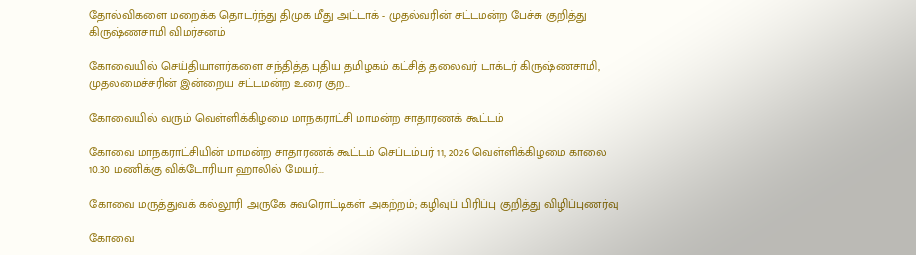தோல்விகளை மறைக்க தொடர்ந்து திமுக மீது அட்டாக் - முதல்வரின் சட்டமன்ற பேச்சு குறித்து கிருஷ்ணசாமி விமர்சனம்

கோவையில் செய்தியாளர்களை சந்தித்த புதிய தமிழகம் கட்சித் தலைவர் டாக்டர் கிருஷ்ணசாமி, முதலமைச்சரின் இன்றைய சட்டமன்ற உரை குற...

கோவையில் வரும் வெள்ளிக்கிழமை மாநகராட்சி மாமன்ற சாதாரணக் கூட்டம்

கோவை மாநகராட்சியின் மாமன்ற சாதாரணக் கூட்டம் செப்டம்பர் 11, 2026 வெள்ளிக்கிழமை காலை 10.30 மணிக்கு விக்டோரியா ஹாலில் மேயர்...

கோவை மருத்துவக் கல்லூரி அருகே சுவரொட்டிகள் அகற்றம்; கழிவுப் பிரிப்பு குறித்து விழிப்புணர்வு

கோவை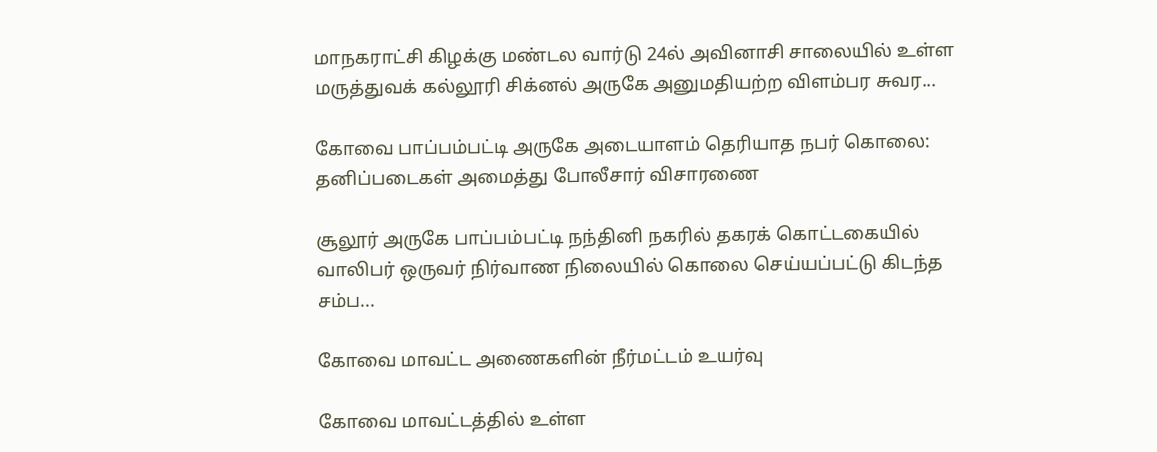மாநகராட்சி கிழக்கு மண்டல வார்டு 24ல் அவினாசி சாலையில் உள்ள மருத்துவக் கல்லூரி சிக்னல் அருகே அனுமதியற்ற விளம்பர சுவர...

கோவை பாப்பம்பட்டி அருகே அடையாளம் தெரியாத நபர் கொலை: தனிப்படைகள் அமைத்து போலீசார் விசாரணை

சூலூர் அருகே பாப்பம்பட்டி நந்தினி நகரில் தகரக் கொட்டகையில் வாலிபர் ஒருவர் நிர்வாண நிலையில் கொலை செய்யப்பட்டு கிடந்த சம்ப...

கோவை மாவட்ட அணைகளின் நீர்மட்டம் உயர்வு

கோவை மாவட்டத்தில் உள்ள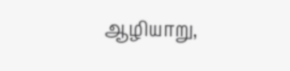ஆழியாறு,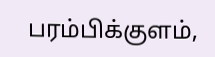பரம்பிக்குளம்,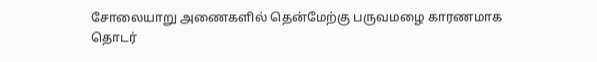சோலையாறு அணைகளில் தென்மேற்கு பருவமழை காரணமாக தொடர்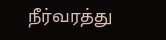நீர்வரத்து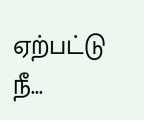ஏற்பட்டு நீ...